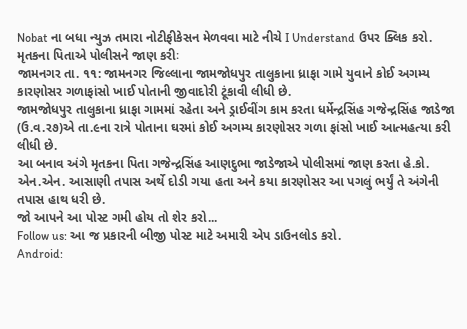Nobat ના બધા ન્યુઝ તમારા નોટીફીકેસન મેળવવા માટે નીચે I Understand ઉપર ક્લિક કરો.
મૃતકના પિતાએ પોલીસને જાણ કરીઃ
જામનગર તા. ૧૧: જામનગર જિલ્લાના જામજોધપુર તાલુકાના ધ્રાફા ગામે યુવાને કોઈ અગમ્ય કારણોસર ગળાફાંસો ખાઈ પોતાની જીવાદોરી ટૂંકાવી લીધી છે.
જામજોધપુર તાલુકાના ધ્રાફા ગામમાં રહેતા અને ડ્રાઈવીંગ કામ કરતા ધર્મેન્દ્રસિંહ ગજેન્દ્રસિંહ જાડેજા (ઉ.વ.ર૭)એ તા.૯ના રાત્રે પોતાના ઘરમાં કોઈ અગમ્ય કારણોસર ગળા ફાંસો ખાઈ આત્મહત્યા કરી લીધી છે.
આ બનાવ અંગે મૃતકના પિતા ગજેન્દ્રસિંહ આણદુભા જાડેજાએ પોલીસમાં જાણ કરતા હે.કો. એન.એન. આસાણી તપાસ અર્થે દોડી ગયા હતા અને કયા કારણોસર આ પગલું ભર્યું તે અંગેની તપાસ હાથ ધરી છે.
જો આપને આ પોસ્ટ ગમી હોય તો શેર કરો...
Follow us: આ જ પ્રકારની બીજી પોસ્ટ માટે અમારી એપ ડાઉનલોડ કરો.
Android: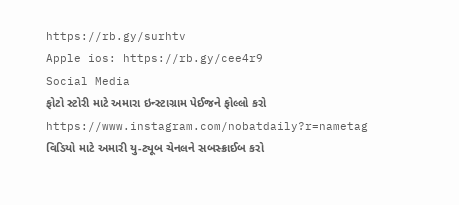https://rb.gy/surhtv
Apple ios: https://rb.gy/cee4r9
Social Media
ફોટો સ્ટોરી માટે અમારા ઇન્સ્ટાગ્રામ પેઈજને ફોલ્લો કરો
https://www.instagram.com/nobatdaily?r=nametag
વિડિયો માટે અમારી યુ-ટ્યૂબ ચેનલને સબસ્ક્રાઈબ કરો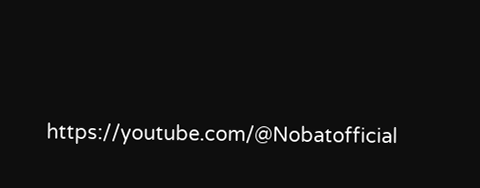https://youtube.com/@Nobatofficial